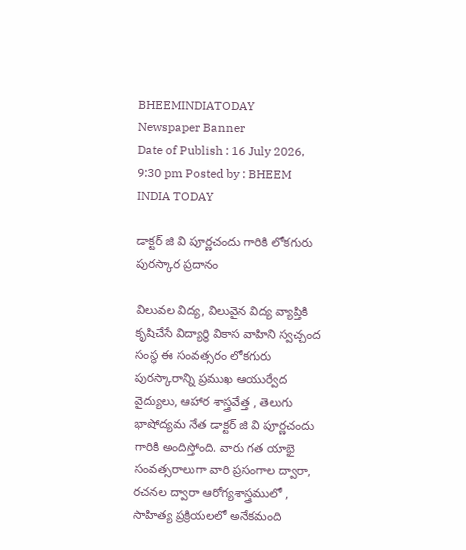BHEEMINDIATODAY
Newspaper Banner
Date of Publish : 16 July 2026, 9:30 pm Posted by : BHEEM INDIA TODAY

డాక్టర్ జి వి పూర్ణచందు గారికి లోకగురు పురస్కార ప్రదానం

విలువల విద్య, విలువైన విద్య వ్యాప్తికి కృషిచేసే విద్యార్ధి వికాస వాహిని స్వచ్చంద సంస్థ ఈ సంవత్సరం లోకగురు పురస్కారాన్ని ప్రముఖ ఆయుర్వేద వైద్యులు, ఆహార శాస్త్రవేత్త , తెలుగు భాషోద్యమ నేత డాక్టర్ జి వి పూర్ణచందు గారికి అందిస్తోంది. వారు గత యాభై సంవత్సరాలుగా వారి ప్రసంగాల ద్వారా, రచనల ద్వారా ఆరోగ్యశాస్త్రములో , సాహిత్య ప్రక్రియలలో అనేకమంది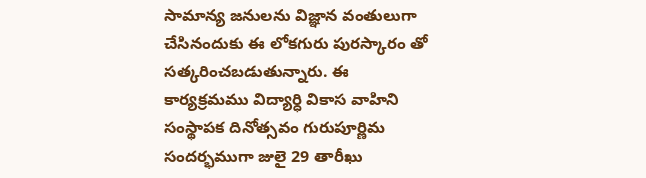సామాన్య జనులను విజ్ఞాన వంతులుగా చేసినందుకు ఈ లోకగురు పురస్కారం తో సత్కరించబడుతున్నారు. ఈ కార్యక్రమము విద్యార్ధి వికాస వాహిని సంస్థాపక దినోత్సవం గురుపూర్ణిమ సందర్భముగా జులై 29 తారీఖు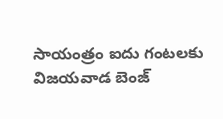సాయంత్రం ఐదు గంటలకు విజయవాడ బెంజ్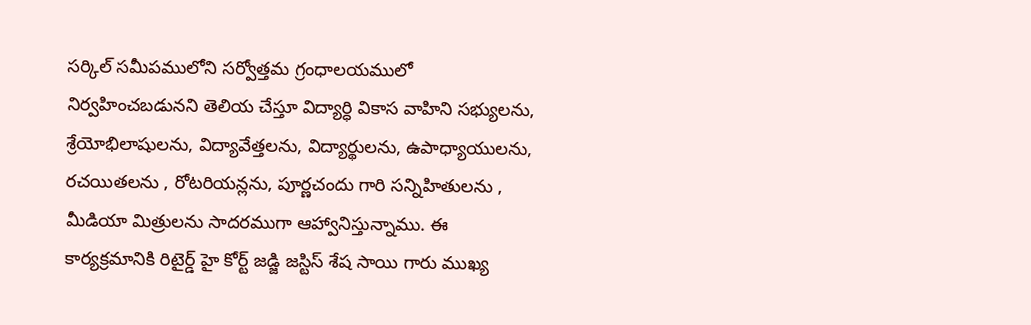సర్కిల్ సమీపములోని సర్వోత్తమ గ్రంధాలయములో నిర్వహించబడునని తెలియ చేస్తూ విద్యార్ధి వికాస వాహిని సభ్యులను, శ్రేయోభిలాషులను, విద్యావేత్తలను, విద్యార్థులను, ఉపాధ్యాయులను, రచయితలను , రోటరియన్లను, పూర్ణచందు గారి సన్నిహితులను , మీడియా మిత్రులను సాదరముగా ఆహ్వానిస్తున్నాము. ఈ కార్యక్రమానికి రిటైర్డ్ హై కోర్ట్ జడ్జి జస్టిస్ శేష సాయి గారు ముఖ్య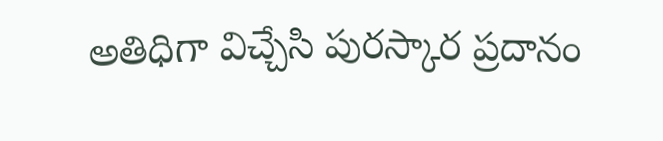అతిధిగా విచ్చేసి పురస్కార ప్రదానం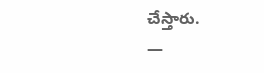చేస్తారు.
—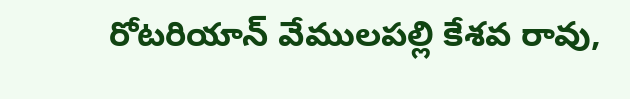రోటరియాన్ వేములపల్లి కేశవ రావు,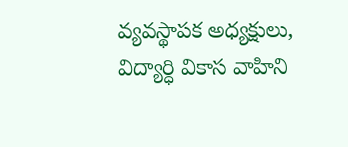వ్యవస్థాపక అధ్యక్షులు, విద్యార్ధి వికాస వాహిని